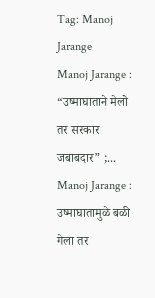Tag: Manoj Jarange
Manoj Jarange : “उष्माघाताने मेलो तर सरकार जबाबदार” ;...
Manoj Jarange : उष्माघातामुळे बळी गेला तर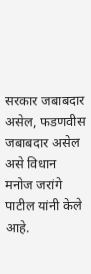सरकार जबाबदार असेल, फडणवीस जबाबदार असेल असे विधान मनोज जरांगे पाटील यांनी केले आहे.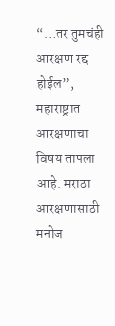“…तर तुमचंही आरक्षण रद्द होईल”,
महाराष्ट्रात आरक्षणाचा विषय तापला आहे. मराठा आरक्षणासाठी मनोज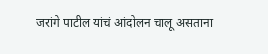जरांगे पाटील यांचं आंदोलन चालू असताना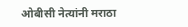ओबीसी नेत्यांनी मराठा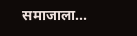समाजाला...